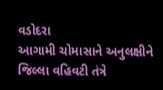વડોદરા
આગામી ચોમાસાને અનુલક્ષીને જિલ્લા વહિવટી તંત્રે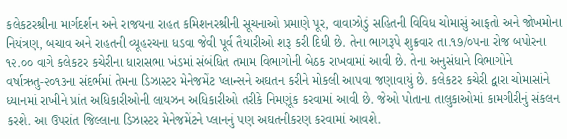કલેકટરશ્રીના માર્ગદર્શન અને રાજયના રાહત કમિશનરશ્રીની સૂચનાઓ પ્રમાણે પૂર, વાવાઝોડું સહિતની વિવિધ ચોમાસું આફતો અને જોખમોના નિયંત્રણ, બચાવ અને રાહતની વ્યૂહરચના ધડવા જેવી પૂર્વ તૈયારીઓ શરૂ કરી દિધી છે. તેના ભાગરૂપે શુક્રવાર તા.૧૭/૦૫ના રોજ બપોરના ૧૨.૦૦ વાગે કલેકટર કચેરીના ધારાસભા ખંડમાં સંબંધિત તમામ વિભાગોની બેઠક રાખવામાં આવી છે. તેના અનુસંધાને વિભાગોને વર્ષાઋતુ-૨૦૧૩ના સંદર્ભમાં તેમના ડિઝાસ્ટર મેનેજમેંટ પ્લાન્સને અઘતન કરીને મોકલી આપવા જણાવાયું છે. કલેકટર કચેરી દ્વારા ચોમાસાંને ધ્યાનમાં રાખીને પ્રાંત અધિકારીઓની લાયઝન અધિકારીઓ તરીકે નિમણૂંક કરવામાં આવી છે. જેઓ પોતાના તાલુકાઓમાં કામગીરીનું સંકલન કરશે. આ ઉપરાંત જિલ્લાના ડિઝાસ્ટર મેનેજમેંટને પ્લાનનું પણ અઘતનીકરણ કરવામાં આવશે.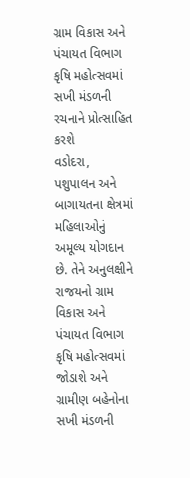ગ્રામ વિકાસ અને પંચાયત વિભાગ કૃષિ મહોત્સવમાં સખી મંડળની રચનાને પ્રોત્સાહિત કરશે
વડોદરા,
પશુપાલન અને બાગાયતના ક્ષેત્રમાં મહિલાઓનું અમૂલ્ય યોગદાન છે. તેને અનુલક્ષીને રાજયનો ગ્રામ વિકાસ અને પંચાયત વિભાગ કૃષિ મહોત્સવમાં જોડાશે અને ગ્રામીણ બહેનોના સખી મંડળની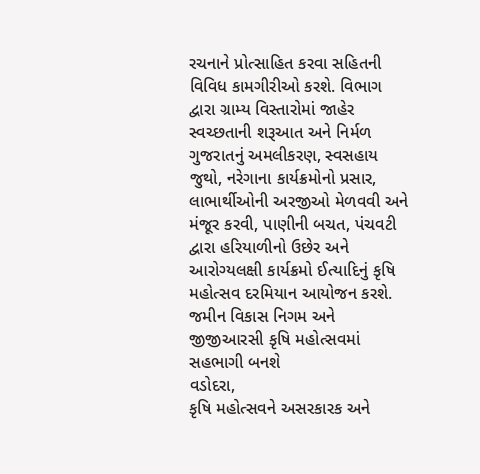રચનાને પ્રોત્સાહિત કરવા સહિતની વિવિધ કામગીરીઓ કરશે. વિભાગ દ્વારા ગ્રામ્ય વિસ્તારોમાં જાહેર સ્વચ્છતાની શરૂઆત અને નિર્મળ ગુજરાતનું અમલીકરણ, સ્વસહાય જુથો, નરેગાના કાર્યક્રમોનો પ્રસાર, લાભાર્થીઓની અરજીઓ મેળવવી અને મંજૂર કરવી, પાણીની બચત, પંચવટી દ્વારા હરિયાળીનો ઉછેર અને આરોગ્યલક્ષી કાર્યક્રમો ઈત્યાદિનું કૃષિ મહોત્સવ દરમિયાન આયોજન કરશે.
જમીન વિકાસ નિગમ અને જીજીઆરસી કૃષિ મહોત્સવમાં સહભાગી બનશે
વડોદરા,
કૃષિ મહોત્સવને અસરકારક અને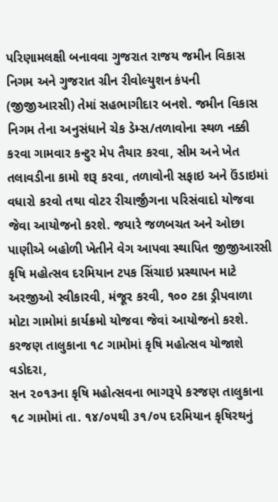પરિણામલક્ષી બનાવવા ગુજરાત રાજય જમીન વિકાસ નિગમ અને ગુજરાત ગ્રીન રીવોલ્યુશન કંપની (જીજીઆરસી) તેમાં સહભાગીદાર બનશે. જમીન વિકાસ નિગમ તેના અનુસંધાને ચેક ડેમ્સ/તળાવોના સ્થળ નક્કી કરવા ગામવાર કન્ટુર મેપ તૈયાર કરવા, સીમ અને ખેત તલાવડીના કામો શરૂ કરવા, તળાવોની સફાઇ અને ઉંડાઇમાં વધારો કરવો તથા વોટર રીચાર્જીંગના પરિસંવાદો યોજવા જેવા આયોજનો કરશે. જયારે જળબચત અને ઓછા પાણીએ બહોળી ખેતીને વેગ આપવા સ્થાપિત જીજીઆરસી કૃષિ મહોત્સવ દરમિયાન ટપક સિંચાઇ પ્રસ્થાપન માટે અરજીઓ સ્વીકારવી, મંજૂર કરવી, ૧૦૦ ટકા ડ્રીપવાળા મોટા ગામોમાં કાર્યક્રમો યોજવા જેવાં આયોજનો કરશે.
કરજણ તાલુકાના ૧૮ ગામોમાં કૃષિ મહોત્સવ યોજાશે
વડોદરા,
સન ૨૦૧૩ના કૃષિ મહોત્સવના ભાગરૂપે કરજણ તાલુકાના ૧૮ ગામોમાં તા. ૧૪/૦૫થી ૩૧/૦૫ દરમિયાન કૃષિરથનું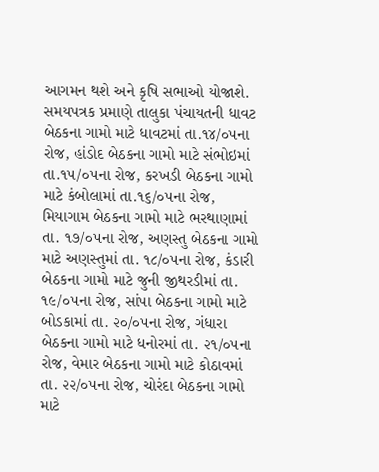આગમન થશે અને કૃષિ સભાઓ યોજાશે. સમયપત્રક પ્રમાણે તાલુકા પંચાયતની ધાવટ બેઠકના ગામો માટે ધાવટમાં તા.૧૪/૦૫ના રોજ, હાંડોદ બેઠકના ગામો માટે સંભોઇમાં તા.૧૫/૦૫ના રોજ, કરખડી બેઠકના ગામો માટે કંબોલામાં તા.૧૬/૦૫ના રોજ, મિયાગામ બેઠકના ગામો માટે ભરથાણામાં તા. ૧૭/૦૫ના રોજ, અણસ્તુ બેઠકના ગામો માટે અણસ્તુમાં તા. ૧૮/૦૫ના રોજ, કંડારી બેઠકના ગામો માટે જુની જીથરડીમાં તા. ૧૯/૦૫ના રોજ, સાંપા બેઠકના ગામો માટે બોડકામાં તા. ૨૦/૦૫ના રોજ, ગંધારા બેઠકના ગામો માટે ધનોરમાં તા. ૨૧/૦૫ના રોજ, વેમાર બેઠકના ગામો માટે કોઠાવમાં તા. ૨૨/૦૫ના રોજ, ચોરંદા બેઠકના ગામો માટે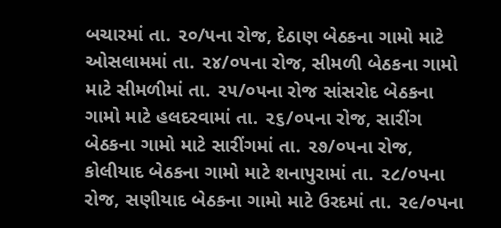બચારમાં તા. ૨૦/૫ના રોજ, દેઠાણ બેઠકના ગામો માટે ઓસલામમાં તા. ૨૪/૦૫ના રોજ, સીમળી બેઠકના ગામો માટે સીમળીમાં તા. ૨૫/૦૫ના રોજ સાંસરોદ બેઠકના ગામો માટે હલદરવામાં તા. ૨૬/૦૫ના રોજ, સારીંગ બેઠકના ગામો માટે સારીંગમાં તા. ૨૭/૦૫ના રોજ, કોલીયાદ બેઠકના ગામો માટે શનાપુરામાં તા. ૨૮/૦૫ના રોજ, સણીયાદ બેઠકના ગામો માટે ઉરદમાં તા. ૨૯/૦૫ના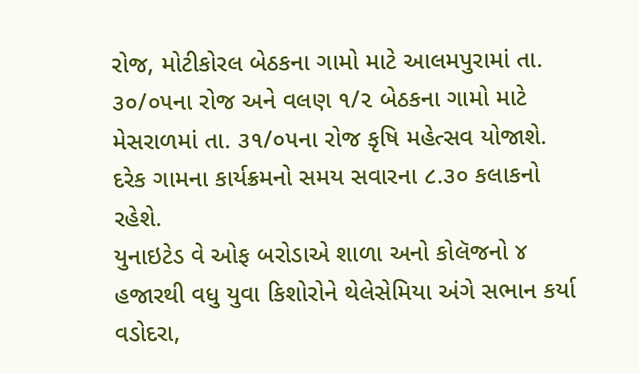રોજ, મોટીકોરલ બેઠકના ગામો માટે આલમપુરામાં તા. ૩૦/૦૫ના રોજ અને વલણ ૧/૨ બેઠકના ગામો માટે મેસરાળમાં તા. ૩૧/૦૫ના રોજ કૃષિ મહેત્સવ યોજાશે. દરેક ગામના કાર્યક્રમનો સમય સવારના ૮.૩૦ કલાકનો રહેશે.
યુનાઇટેડ વે ઓફ બરોડાએ શાળા અનો કોલૅજનો ૪ હજારથી વધુ યુવા કિશોરોને થેલેસેમિયા અંગે સભાન કર્યા
વડોદરા,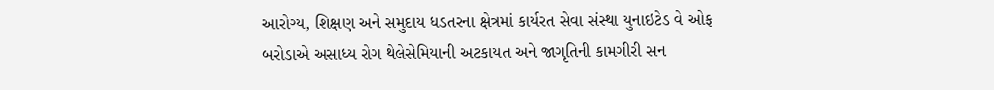આરોગ્ય, શિક્ષણ અને સમુદાય ધડતરના ક્ષેત્રમાં કાર્યરત સેવા સંસ્થા યુનાઇટેડ વે ઓફ બરોડાએ અસાધ્ય રોગ થેલેસેમિયાની અટકાયત અને જાગૃતિની કામગીરી સન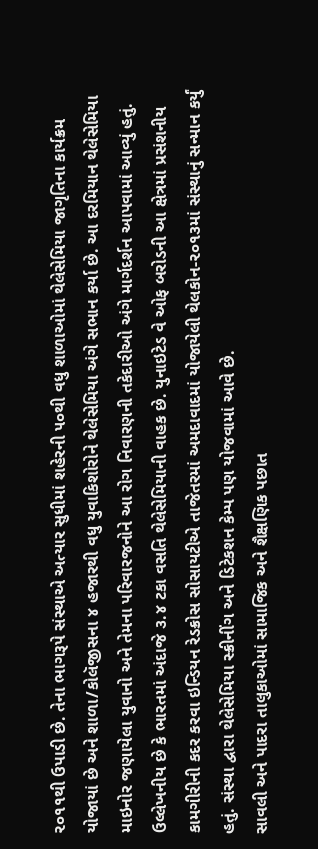૨૦૧૧થી ઉપાડી છે. તેના ભાગરૂપે સંસ્થાએ અત્યાર સુધીમાં શહેરની ૫૦થી વધુ શાળાઓમાં થેલેસેમિયા જાગૃતિના કાર્યક્રમ યોજાયાં છે અને શાળા/કોલૅજીસના ૪ હજારથી વધુ યુવાકિશોરોને થેલેસેમિયા અંગે સભાન કર્યા છે. આ દરમિયાન થેલેસેમિયા માઇનોર જણાયેલા યુવાનો અને તેમના પરિવારજનોને આ રોગ નિવારણની તકેદારીઓ અંગે માર્ગદર્શન આપવામાં આવ્યું હતું. ઉલ્લેખનીય છે કે ભારતમાં અંદાજે ૩.૪ ટકા વસતિ થેલેસેમિયાની વાહક છે. યુનાઇટેડ વે ઓફ બરોડની આ ક્ષેત્રમાં પ્રસંશનીય કામગીરીની કદર કરવા ઇન્ડિયન રેડક્રોસ સોસાયટીએ તાજેતરમાં અમદાવાદમાં યોજાયેલી થેલકોન-૨૦૧૩માં સંસ્થાનું સન્માન કર્યું હતું. સંસ્થા દ્વારા થેલેસેમિયા સ્ક્રીનીંગ અને ડિટેકશન કેમ્પ પણ યોજવામાં આવે છે.
સાવલી અને પાદરા તાલુકાઓમાં સામાજિક અને શૈક્ષણિક પછાત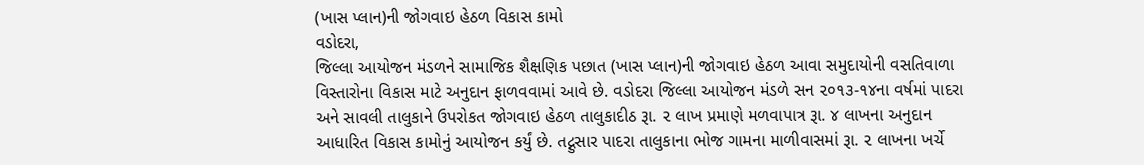(ખાસ પ્લાન)ની જોગવાઇ હેઠળ વિકાસ કામો
વડોદરા,
જિલ્લા આયોજન મંડળને સામાજિક શૈક્ષણિક પછાત (ખાસ પ્લાન)ની જોગવાઇ હેઠળ આવા સમુદાયોની વસતિવાળા વિસ્તારોના વિકાસ માટે અનુદાન ફાળવવામાં આવે છે. વડોદરા જિલ્લા આયોજન મંડળે સન ૨૦૧૩-૧૪ના વર્ષમાં પાદરા અને સાવલી તાલુકાને ઉપરોકત જોગવાઇ હેઠળ તાલુકાદીઠ રૂા. ૨ લાખ પ્રમાણે મળવાપાત્ર રૂા. ૪ લાખના અનુદાન આધારિત વિકાસ કામોનું આયોજન કર્યું છે. તદ્નુસાર પાદરા તાલુકાના ભોજ ગામના માળીવાસમાં રૂા. ૨ લાખના ખર્ચે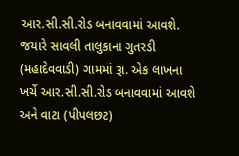આર.સી.સી.રોડ બનાવવામાં આવશે. જયારે સાવલી તાલુકાના ગુતરડી (મહાદેવવાડી) ગામમાં રૂા. એક લાખના ખર્ચે આર.સી.સી.રોડ બનાવવામાં આવશે અને વાટા (પીપલછટ)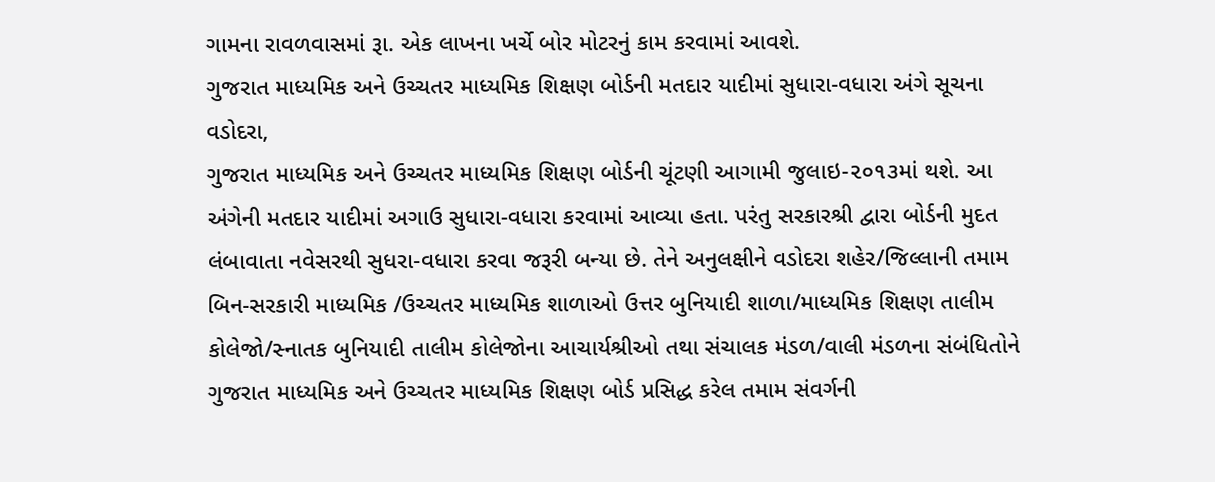ગામના રાવળવાસમાં રૂા. એક લાખના ખર્ચે બોર મોટરનું કામ કરવામાં આવશે.
ગુજરાત માધ્યમિક અને ઉચ્ચતર માધ્યમિક શિક્ષણ બોર્ડની મતદાર યાદીમાં સુધારા-વધારા અંગે સૂચના
વડોદરા,
ગુજરાત માધ્યમિક અને ઉચ્ચતર માધ્યમિક શિક્ષણ બોર્ડની ચૂંટણી આગામી જુલાઇ-૨૦૧૩માં થશે. આ અંગેની મતદાર યાદીમાં અગાઉ સુધારા-વધારા કરવામાં આવ્યા હતા. પરંતુ સરકારશ્રી દ્વારા બોર્ડની મુદત લંબાવાતા નવેસરથી સુધરા-વધારા કરવા જરૂરી બન્યા છે. તેને અનુલક્ષીને વડોદરા શહેર/જિલ્લાની તમામ બિન-સરકારી માધ્યમિક /ઉચ્ચતર માધ્યમિક શાળાઓ ઉત્તર બુનિયાદી શાળા/માધ્યમિક શિક્ષણ તાલીમ કોલેજો/સ્નાતક બુનિયાદી તાલીમ કોલેજોના આચાર્યશ્રીઓ તથા સંચાલક મંડળ/વાલી મંડળના સંબંધિતોને ગુજરાત માધ્યમિક અને ઉચ્ચતર માધ્યમિક શિક્ષણ બોર્ડ પ્રસિદ્ધ કરેલ તમામ સંવર્ગની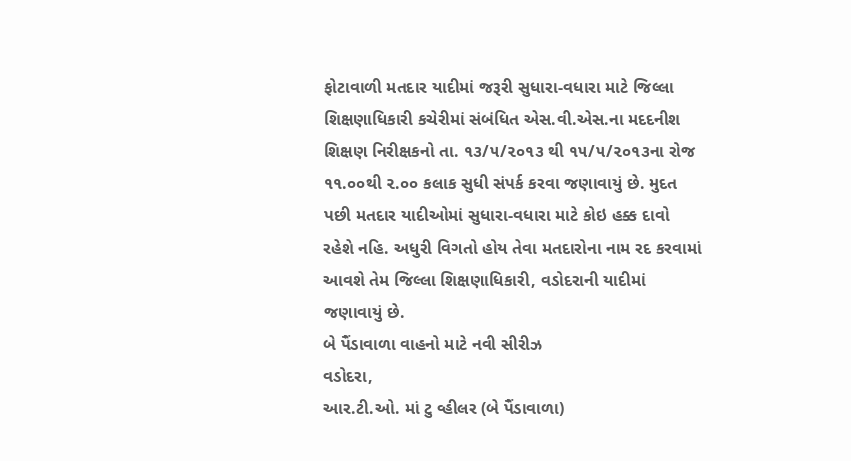ફોટાવાળી મતદાર યાદીમાં જરૂરી સુધારા-વધારા માટે જિલ્લા શિક્ષણાધિકારી કચેરીમાં સંબંધિત એસ.વી.એસ.ના મદદનીશ શિક્ષણ નિરીક્ષકનો તા. ૧૩/૫/૨૦૧૩ થી ૧૫/૫/૨૦૧૩ના રોજ ૧૧.૦૦થી ૨.૦૦ કલાક સુધી સંપર્ક કરવા જણાવાયું છે. મુદત પછી મતદાર યાદીઓમાં સુધારા-વધારા માટે કોઇ હક્ક દાવો રહેશે નહિ. અધુરી વિગતો હોય તેવા મતદારોના નામ રદ કરવામાં આવશે તેમ જિલ્લા શિક્ષણાધિકારી, વડોદરાની યાદીમાં જણાવાયું છે.
બે પૈંડાવાળા વાહનો માટે નવી સીરીઝ
વડોદરા,
આર.ટી.ઓ. માં ટુ વ્હીલર (બે પૈંડાવાળા)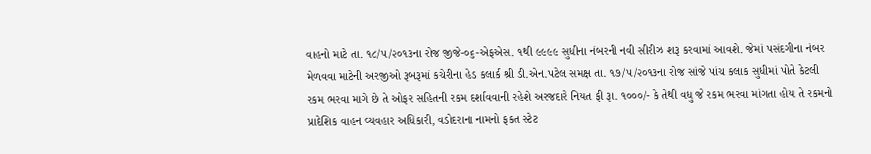વાહનો માટે તા. ૧૮/૫/૨૦૧૩ના રોજ જીજે-૦૬-એફએસ. ૧થી ૯૯૯૯ સુધીના નંબરની નવી સીરીઝ શરૂ કરવામાં આવશે. જેમાં પસંદગીના નંબર મેળવવા માટેની અરજીઓ રૂબરૂમાં કચેરીના હેડ કલાર્ક શ્રી ડી.એન.પટેલ સમક્ષ તા. ૧૭/૫/૨૦૧૩ના રોજ સાંજે પાંચ કલાક સુધીમાં પોતે કેટલી રકમ ભરવા માગે છે તે ઓફર સહિતની રકમ દર્શાવવાની રહેશે અરજદારે નિયત ફી રૂા. ૧૦૦૦/- કે તેથી વધુ જે રકમ ભરવા માંગતા હોય તે રકમનો પ્રાદેશિક વાહન વ્યવહાર અધિકારી, વડોદરાના નામનો ફકત સ્ટેટ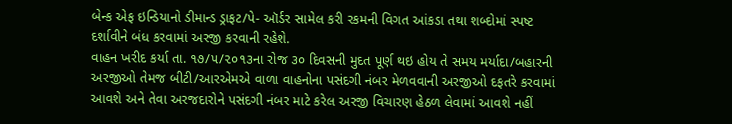બેન્ક એફ ઇન્ડિયાનો ડીમાન્ડ ડ્રાફટ/પે- ઑર્ડર સામેલ કરી રકમની વિગત આંકડા તથા શબ્દોમાં સ્પષ્ટ દર્શાવીને બંધ કરવામાં અરજી કરવાની રહેશે.
વાહન ખરીદ કર્યા તા. ૧૭/૫/૨૦૧૩ના રોજ ૩૦ દિવસની મુદત પૂર્ણ થઇ હોય તે સમય મર્યાદા/બહારની અરજીઓ તેમજ બીટી/આરએમએ વાળા વાહનોના પસંદગી નંબર મેળવવાની અરજીઓ દફતરે કરવામાં આવશે અને તેવા અરજદારોને પસંદગી નંબર માટે કરેલ અરજી વિચારણ હેઠળ લેવામાં આવશે નહીં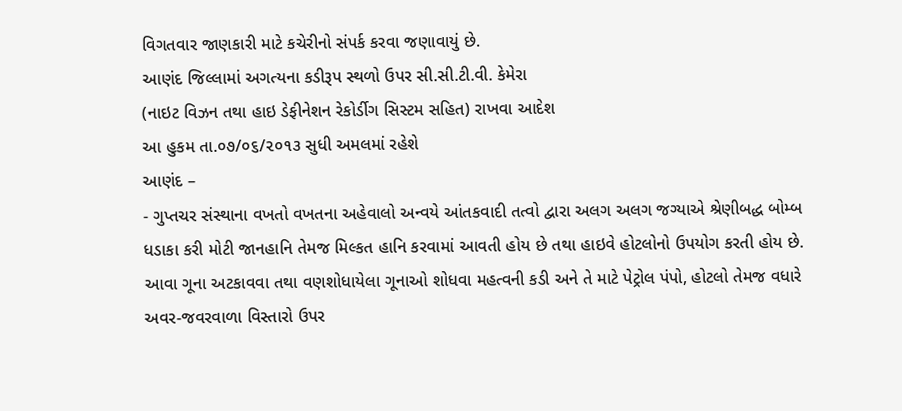વિગતવાર જાણકારી માટે કચેરીનો સંપર્ક કરવા જણાવાયું છે.
આણંદ જિલ્લામાં અગત્યના કડીરૂપ સ્થળો ઉપર સી.સી.ટી.વી. કેમેરા
(નાઇટ વિઝન તથા હાઇ ડેફીનેશન રેકોર્ડીગ સિસ્ટમ સહિત) રાખવા આદેશ
આ હુકમ તા.૦૭/૦૬/૨૦૧૩ સુધી અમલમાં રહેશે
આણંદ –
- ગુપ્તચર સંસ્થાના વખતો વખતના અહેવાલો અન્વયે આંતકવાદી તત્વો દ્વારા અલગ અલગ જગ્યાએ શ્રેણીબદ્ધ બોમ્બ ધડાકા કરી મોટી જાનહાનિ તેમજ મિલ્કત હાનિ કરવામાં આવતી હોય છે તથા હાઇવે હોટલોનો ઉપયોગ કરતી હોય છે. આવા ગૂના અટકાવવા તથા વણશોધાયેલા ગૂનાઓ શોધવા મહત્વની કડી અને તે માટે પેટ્રોલ પંપો, હોટલો તેમજ વધારે અવર-જવરવાળા વિસ્તારો ઉપર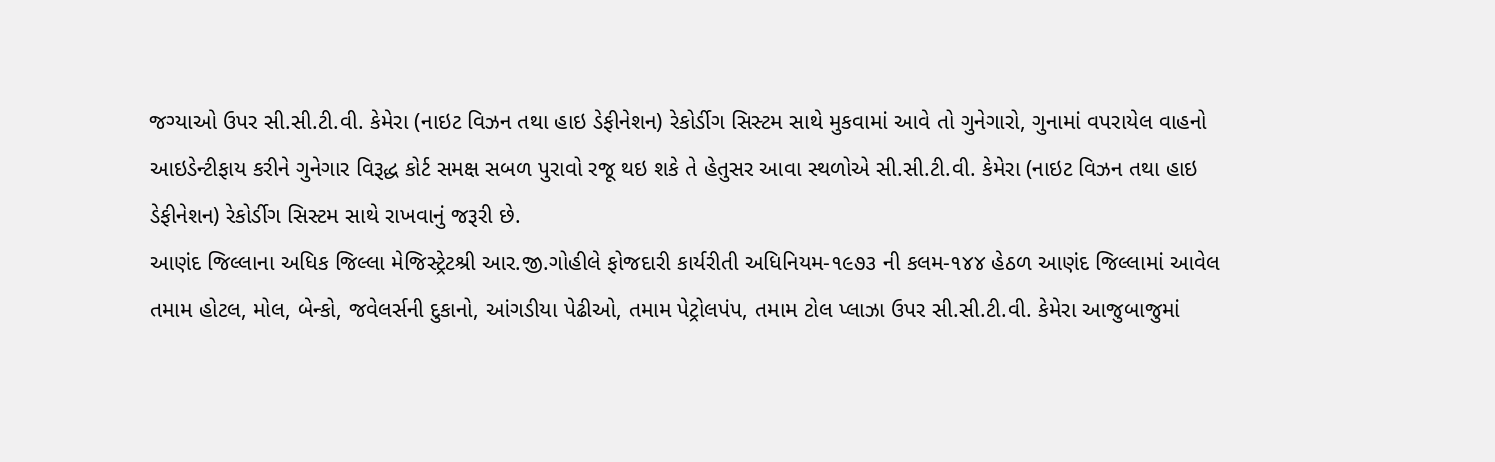જગ્યાઓ ઉપર સી.સી.ટી.વી. કેમેરા (નાઇટ વિઝન તથા હાઇ ડેફીનેશન) રેકોર્ડીગ સિસ્ટમ સાથે મુકવામાં આવે તો ગુનેગારો, ગુનામાં વપરાયેલ વાહનો આઇડેન્ટીફાય કરીને ગુનેગાર વિરૂદ્ધ કોર્ટ સમક્ષ સબળ પુરાવો રજૂ થઇ શકે તે હેતુસર આવા સ્થળોએ સી.સી.ટી.વી. કેમેરા (નાઇટ વિઝન તથા હાઇ ડેફીનેશન) રેકોર્ડીગ સિસ્ટમ સાથે રાખવાનું જરૂરી છે.
આણંદ જિલ્લાના અધિક જિલ્લા મેજિસ્ટ્રેટશ્રી આર.જી.ગોહીલે ફોજદારી કાર્યરીતી અધિનિયમ-૧૯૭૩ ની કલમ-૧૪૪ હેઠળ આણંદ જિલ્લામાં આવેલ તમામ હોટલ, મોલ, બેન્કો, જવેલર્સની દુકાનો, આંગડીયા પેઢીઓ, તમામ પેટ્રોલપંપ, તમામ ટોલ પ્લાઝા ઉપર સી.સી.ટી.વી. કેમેરા આજુબાજુમાં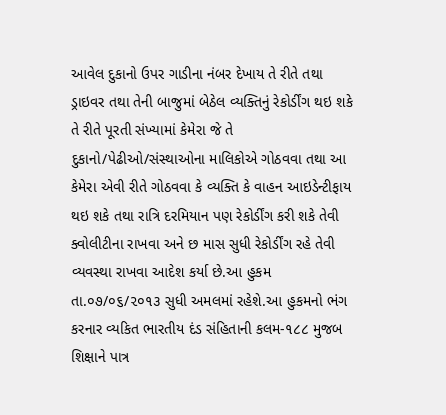આવેલ દુકાનો ઉપર ગાડીના નંબર દેખાય તે રીતે તથા ડ્રાઇવર તથા તેની બાજુમાં બેઠેલ વ્યક્તિનું રેકોર્ડીંગ થઇ શકે તે રીતે પૂરતી સંખ્યામાં કેમેરા જે તે દુકાનો/પેઢીઓ/સંસ્થાઓના માલિકોએ ગોઠવવા તથા આ કેમેરા એવી રીતે ગોઠવવા કે વ્યક્તિ કે વાહન આઇડેન્ટીફાય થઇ શકે તથા રાત્રિ દરમિયાન પણ રેકોર્ડીંગ કરી શકે તેવી ક્વોલીટીના રાખવા અને છ માસ સુધી રેકોર્ડીંગ રહે તેવી વ્યવસ્થા રાખવા આદેશ કર્યા છે.આ હુકમ તા.૦૭/૦૬/૨૦૧૩ સુધી અમલમાં રહેશે.આ હુકમનો ભંગ કરનાર વ્યકિત ભારતીય દંડ સંહિતાની કલમ-૧૮૮ મુજબ શિક્ષાને પાત્ર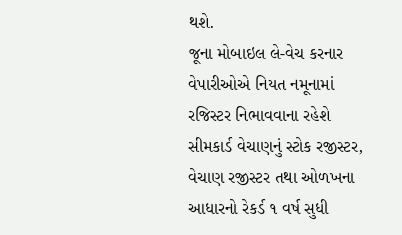થશે.
જૂના મોબાઇલ લે-વેચ કરનાર વેપારીઓએ નિયત નમૂનામાં રજિસ્ટર નિભાવવાના રહેશે
સીમકાર્ડ વેચાણનું સ્ટોક રજીસ્ટર, વેચાણ રજીસ્ટર તથા ઓળખના આધારનો રેકર્ડ ૧ વર્ષ સુધી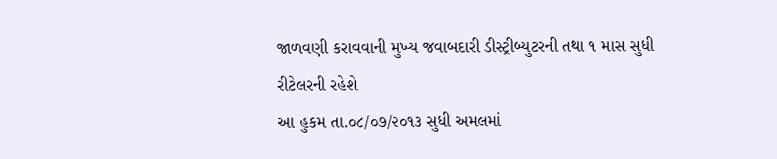જાળવણી કરાવવાની મુખ્ય જવાબદારી ડીસ્ટ્રીબ્યુટરની તથા ૧ માસ સુધી રીટેલરની રહેશે
આ હુકમ તા.૦૮/૦૭/૨૦૧૩ સુધી અમલમાં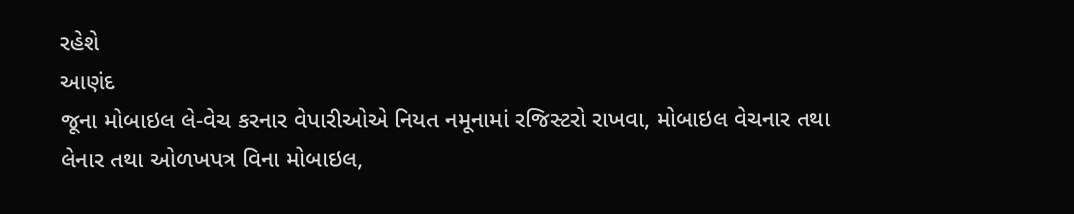રહેશે
આણંદ
જૂના મોબાઇલ લે-વેચ કરનાર વેપારીઓએ નિયત નમૂનામાં રજિસ્ટરો રાખવા, મોબાઇલ વેચનાર તથા લેનાર તથા ઓળખપત્ર વિના મોબાઇલ,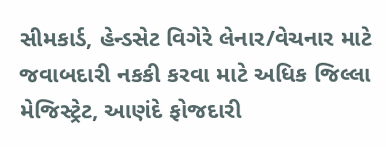સીમકાર્ડ, હેન્ડસેટ વિગેરે લેનાર/વેચનાર માટે જવાબદારી નકકી કરવા માટે અધિક જિલ્લા મેજિસ્ટ્રેટ, આણંદે ફોજદારી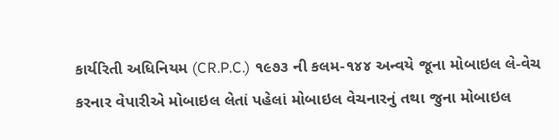કાર્યરિતી અધિનિયમ (CR.P.C.) ૧૯૭૩ ની કલમ-૧૪૪ અન્વયે જૂના મોબાઇલ લે-વેચ કરનાર વેપારીએ મોબાઇલ લેતાં પહેલાં મોબાઇલ વેચનારનું તથા જુના મોબાઇલ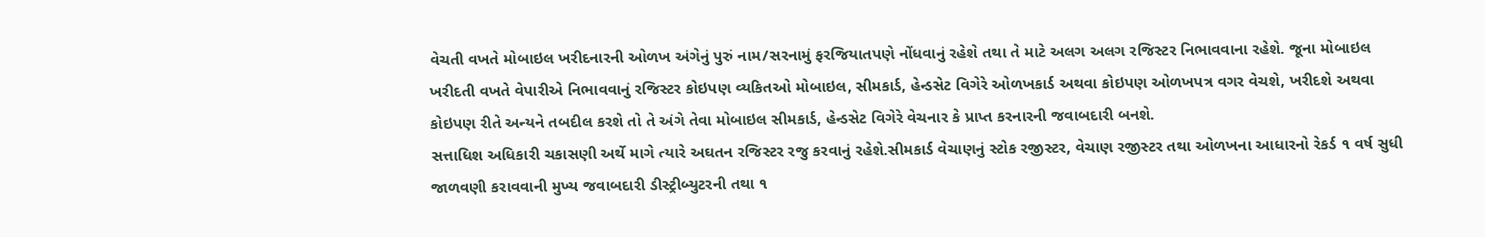વેચતી વખતે મોબાઇલ ખરીદનારની ઓળખ અંગેનું પુરું નામ/સરનામું ફરજિયાતપણે નોંધવાનું રહેશે તથા તે માટે અલગ અલગ રજિસ્ટર નિભાવવાના રહેશે. જૂના મોબાઇલ ખરીદતી વખતે વેપારીએ નિભાવવાનું રજિસ્ટર કોઇપણ વ્યકિતઓ મોબાઇલ, સીમકાર્ડ, હેન્ડસેટ વિગેરે ઓળખકાર્ડ અથવા કોઇપણ ઓળખપત્ર વગર વેચશે, ખરીદશે અથવા કોઇપણ રીતે અન્યને તબદીલ કરશે તો તે અંગે તેવા મોબાઇલ સીમકાર્ડ, હેન્ડસેટ વિગેરે વેચનાર કે પ્રાપ્ત કરનારની જવાબદારી બનશે.
સત્તાધિશ અધિકારી ચકાસણી અર્થે માગે ત્યારે અઘતન રજિસ્ટર રજુ કરવાનું રહેશે.સીમકાર્ડ વેચાણનું સ્ટોક રજીસ્ટર, વેચાણ રજીસ્ટર તથા ઓળખના આધારનો રેકર્ડ ૧ વર્ષ સુધી જાળવણી કરાવવાની મુખ્ય જવાબદારી ડીસ્ટ્રીબ્યુટરની તથા ૧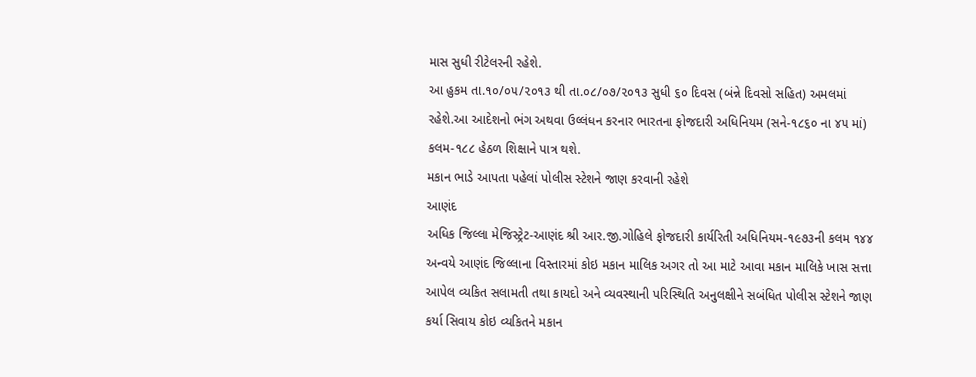માસ સુધી રીટેલરની રહેશે.
આ હુકમ તા.૧૦/૦૫/૨૦૧૩ થી તા.૦૮/૦૭/૨૦૧૩ સુધી ૬૦ દિવસ (બંન્ને દિવસો સહિત) અમલમાં રહેશે.આ આદેશનો ભંગ અથવા ઉલ્લંધન કરનાર ભારતના ફોજદારી અધિનિયમ (સને-૧૮૬૦ ના ૪૫ માં) કલમ-૧૮૮ હેઠળ શિક્ષાને પાત્ર થશે.
મકાન ભાડે આપતા પહેલાં પોલીસ સ્ટેશને જાણ કરવાની રહેશે
આણંદ
અધિક જિલ્લા મેજિસ્ટ્રેટ-આણંદ શ્રી આર.જી.ગોહિલે ફોજદારી કાર્યરિતી અધિનિયમ-૧૯૭૩ની કલમ ૧૪૪ અન્વયે આણંદ જિલ્લાના વિસ્તારમાં કોઇ મકાન માલિક અગર તો આ માટે આવા મકાન માલિકે ખાસ સત્તા આપેલ વ્યકિત સલામતી તથા કાયદો અને વ્યવસ્થાની પરિસ્થિતિ અનુલક્ષીને સબંધિત પોલીસ સ્ટેશને જાણ કર્યા સિવાય કોઇ વ્યકિતને મકાન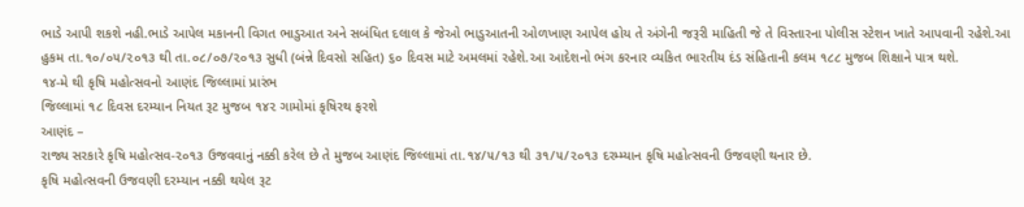ભાડે આપી શકશે નહી.ભાડે આપેલ મકાનની વિગત ભાડુઆત અને સબંધિત દલાલ કે જેઓ ભાડુઆતની ઓળખાણ આપેલ હોય તે અંગેની જરૂરી માહિતી જે તે વિસ્તારના પોલીસ સ્ટેશન ખાતે આપવાની રહેશે.આ હુકમ તા.૧૦/૦૫/૨૦૧૩ થી તા.૦૮/૦૭/૨૦૧૩ સુધી (બંન્ને દિવસો સહિત) ૬૦ દિવસ માટે અમલમાં રહેશે.આ આદેશનો ભંગ કરનાર વ્યકિત ભારતીય દંડ સંહિતાની કલમ ૧૮૮ મુજબ શિક્ષાને પાત્ર થશે.
૧૪-મે થી કૃષિ મહોત્સવનો આણંદ જિલ્લામાં પ્રારંભ
જિલ્લામાં ૧૮ દિવસ દરમ્યાન નિયત રૂટ મુજબ ૧૪૨ ગામોમાં કૃષિરથ ફરશે
આણંદ –
રાજ્ય સરકારે કૃષિ મહોત્સવ-૨૦૧૩ ઉજવવાનું નક્કી કરેલ છે તે મુજબ આણંદ જિલ્લામાં તા.૧૪/૫/૧૩ થી ૩૧/૫/૨૦૧૩ દરમ્મ્યાન કૃષિ મહોત્સવની ઉજવણી થનાર છે.
કૃષિ મહોત્સવની ઉજવણી દરમ્યાન નક્કી થયેલ રૂટ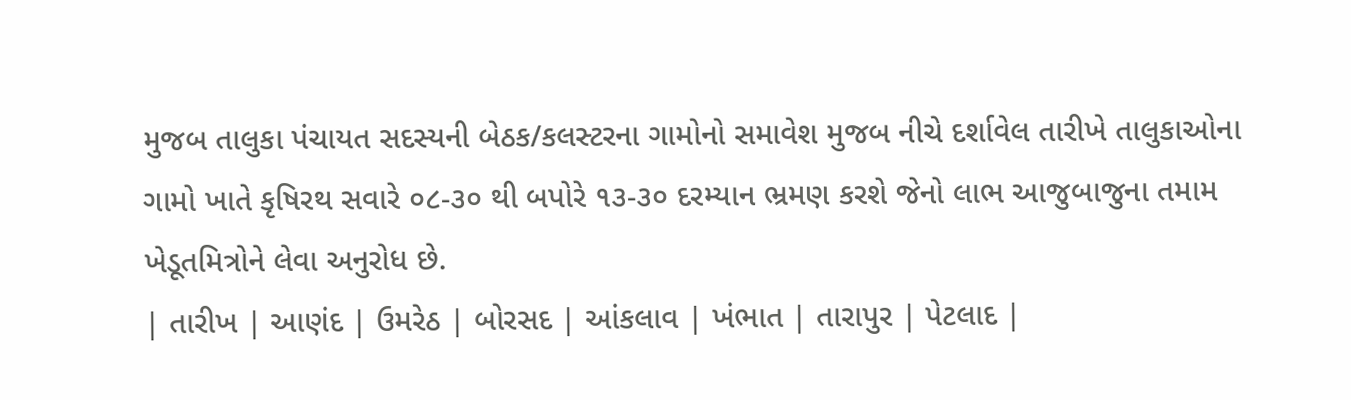મુજબ તાલુકા પંચાયત સદસ્યની બેઠક/કલસ્ટરના ગામોનો સમાવેશ મુજબ નીચે દર્શાવેલ તારીખે તાલુકાઓના ગામો ખાતે કૃષિરથ સવારે ૦૮-૩૦ થી બપોરે ૧૩-૩૦ દરમ્યાન ભ્રમણ કરશે જેનો લાભ આજુબાજુના તમામ ખેડૂતમિત્રોને લેવા અનુરોધ છે.
| તારીખ | આણંદ | ઉમરેઠ | બોરસદ | આંકલાવ | ખંભાત | તારાપુર | પેટલાદ |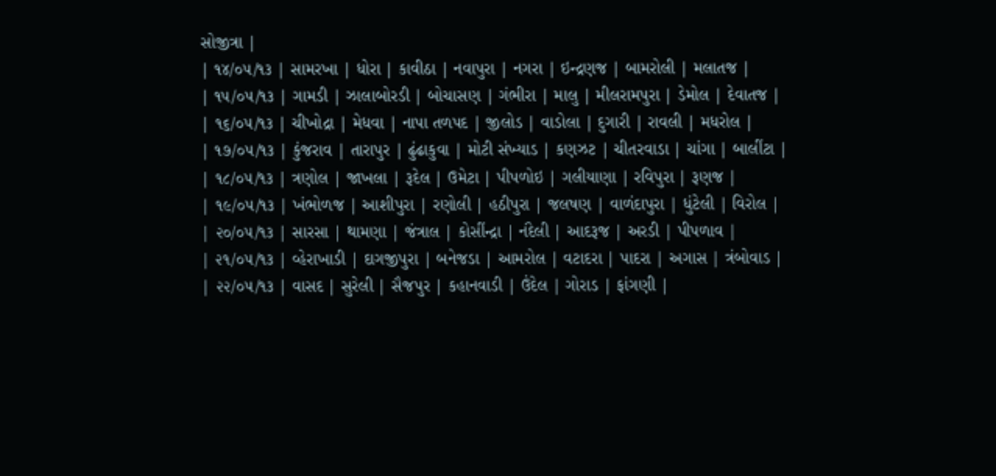સોજીત્રા |
| ૧૪/૦૫/૧૩ | સામરખા | ધોરા | કાવીઠા | નવાપુરા | નગરા | ઇન્દ્રણજ | બામરોલી | મલાતજ |
| ૧૫/૦૫/૧૩ | ગામડી | ઝાલાબોરડી | બોચાસણ | ગંભીરા | માલુ | મીલરામપુરા | ડેમોલ | દેવાતજ |
| ૧૬/૦૫/૧૩ | ચીખોદ્રા | મેધવા | નાપા તળપદ | જીલોડ | વાડોલા | દુગારી | રાવલી | મધરોલ |
| ૧૭/૦૫/૧૩ | કુંજરાવ | તારાપુર | ઢુંઢાકુવા | મોટી સંખ્યાડ | કણઝટ | ચીતરવાડા | ચાંગા | બાલીંટા |
| ૧૮/૦૫/૧૩ | ત્રણોલ | જાખલા | રૂદેલ | ઉમેટા | પીપળોઇ | ગલીયાણા | રવિપુરા | રૂણજ |
| ૧૯/૦૫/૧૩ | ખંભોળજ | આશીપુરા | રણોલી | હઠીપુરા | જલષણ | વાળંદાપુરા | ધુંટેલી | વિરોલ |
| ૨૦/૦૫/૧૩ | સારસા | થામણા | જંત્રાલ | કોસીંન્દ્રા | નંદેલી | આદરૂજ | અરડી | પીપળાવ |
| ૨૧/૦૫/૧૩ | વ્હેરાખાડી | દાગજીપુરા | બનેજડા | આમરોલ | વટાદરા | પાદરા | અગાસ | ત્રંબોવાડ |
| ૨૨/૦૫/૧૩ | વાસદ | સુરેલી | સૈજપુર | કહાનવાડી | ઉંદેલ | ગોરાડ | ફાંગણી |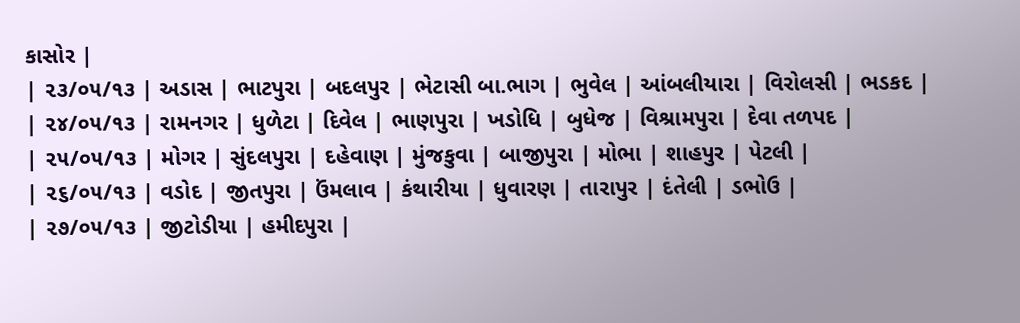કાસોર |
| ૨૩/૦૫/૧૩ | અડાસ | ભાટપુરા | બદલપુર | ભેટાસી બા.ભાગ | ભુવેલ | આંબલીયારા | વિરોલસી | ભડકદ |
| ૨૪/૦૫/૧૩ | રામનગર | ધુળેટા | દિવેલ | ભાણપુરા | ખડોધિ | બુધેજ | વિશ્રામપુરા | દેવા તળપદ |
| ૨૫/૦૫/૧૩ | મોગર | સુંદલપુરા | દહેવાણ | મુંજકુવા | બાજીપુરા | મોભા | શાહપુર | પેટલી |
| ૨૬/૦૫/૧૩ | વડોદ | જીતપુરા | ઉંમલાવ | કંથારીયા | ધુવારણ | તારાપુર | દંતેલી | ડભોઉ |
| ૨૭/૦૫/૧૩ | જીટોડીયા | હમીદપુરા |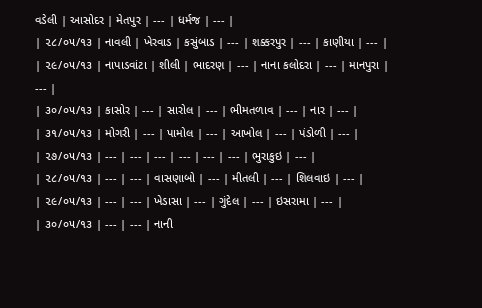વડેલી | આસોદર | મેતપુર | --- | ધર્મજ | --- |
| ૨૮/૦૫/૧૩ | નાવલી | ખેરવાડ | કસુંબાડ | --- | શક્કરપુર | --- | કાણીયા | --- |
| ૨૯/૦૫/૧૩ | નાપાડવાંટા | શીલી | ભાદરણ | --- | નાના કલોદરા | --- | માનપુરા | --- |
| ૩૦/૦૫/૧૩ | કાસોર | --- | સારોલ | --- | ભીમતળાવ | --- | નાર | --- |
| ૩૧/૦૫/૧૩ | મોગરી | --- | પામોલ | --- | આખોલ | --- | પંડોળી | --- |
| ૨૭/૦૫/૧૩ | --- | --- | --- | --- | --- | --- | ભુરાકુઇ | --- |
| ૨૮/૦૫/૧૩ | --- | --- | વાસણાબો | --- | મીતલી | --- | શિલવાઇ | --- |
| ૨૯/૦૫/૧૩ | --- | --- | ખેડાસા | --- | ગુંદેલ | --- | ઇસરામા | --- |
| ૩૦/૦૫/૧૩ | --- | --- | નાની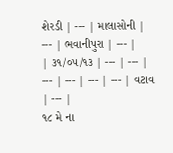શેરડી | --- | માલાસોની | --- | ભવાનીપુરા | --- |
| ૩૧/૦૫/૧૩ | --- | --- | --- | --- | --- | --- | વટાવ | --- |
૧૮ મે ના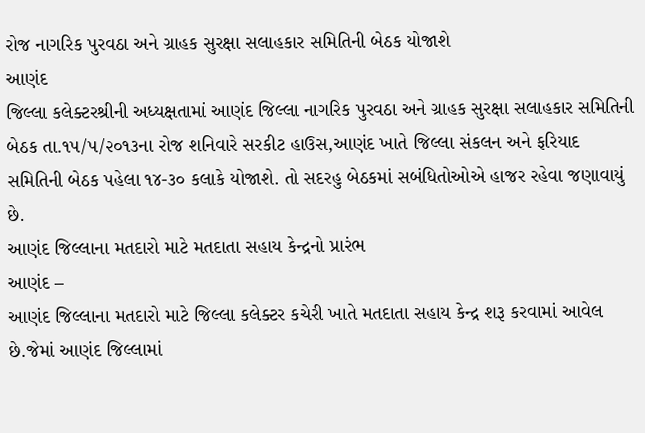રોજ નાગરિક પુરવઠા અને ગ્રાહક સુરક્ષા સલાહકાર સમિતિની બેઠક યોજાશે
આણંદ
જિલ્લા કલેક્ટરશ્રીની અધ્યક્ષતામાં આણંદ જિલ્લા નાગરિક પુરવઠા અને ગ્રાહક સુરક્ષા સલાહકાર સમિતિની બેઠક તા.૧૫/૫/૨૦૧૩ના રોજ શનિવારે સરકીટ હાઉસ,આણંદ ખાતે જિલ્લા સંકલન અને ફરિયાદ સમિતિની બેઠક પહેલા ૧૪-૩૦ કલાકે યોજાશે. તો સદરહુ બેઠકમાં સબંધિતોઓએ હાજર રહેવા જણાવાયું છે.
આણંદ જિલ્લાના મતદારો માટે મતદાતા સહાય કેન્દ્રનો પ્રારંભ
આણંદ –
આણંદ જિલ્લાના મતદારો માટે જિલ્લા કલેક્ટર કચેરી ખાતે મતદાતા સહાય કેન્દ્ર શરૂ કરવામાં આવેલ છે.જેમાં આણંદ જિલ્લામાં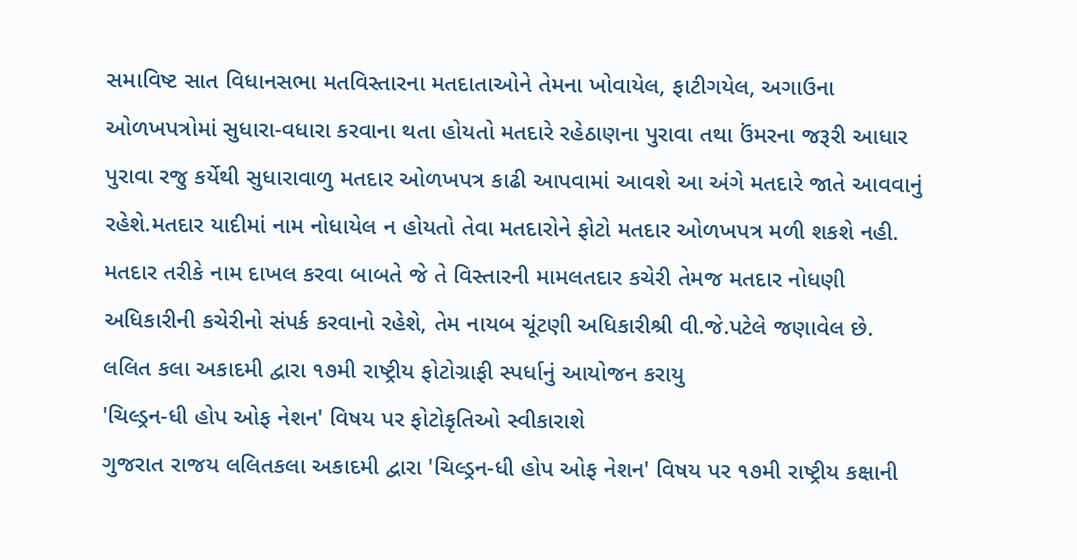સમાવિષ્ટ સાત વિધાનસભા મતવિસ્તારના મતદાતાઓને તેમના ખોવાયેલ, ફાટીગયેલ, અગાઉના ઓળખપત્રોમાં સુધારા-વધારા કરવાના થતા હોયતો મતદારે રહેઠાણના પુરાવા તથા ઉંમરના જરૂરી આધાર પુરાવા રજુ કર્યેથી સુધારાવાળુ મતદાર ઓળખપત્ર કાઢી આપવામાં આવશે આ અંગે મતદારે જાતે આવવાનું રહેશે.મતદાર યાદીમાં નામ નોધાયેલ ન હોયતો તેવા મતદારોને ફોટો મતદાર ઓળખપત્ર મળી શકશે નહી.
મતદાર તરીકે નામ દાખલ કરવા બાબતે જે તે વિસ્તારની મામલતદાર કચેરી તેમજ મતદાર નોધણી અધિકારીની કચેરીનો સંપર્ક કરવાનો રહેશે, તેમ નાયબ ચૂંટણી અધિકારીશ્રી વી.જે.પટેલે જણાવેલ છે.
લલિત કલા અકાદમી દ્વારા ૧૭મી રાષ્ટ્રીય ફોટોગ્રાફી સ્પર્ધાનું આયોજન કરાયુ
'ચિલ્ડ્રન-ધી હોપ ઓફ નેશન' વિષય પર ફોટોકૃતિઓ સ્વીકારાશે
ગુજરાત રાજય લલિતકલા અકાદમી દ્વારા 'ચિલ્ડ્રન-ધી હોપ ઓફ નેશન' વિષય પર ૧૭મી રાષ્ટ્રીય કક્ષાની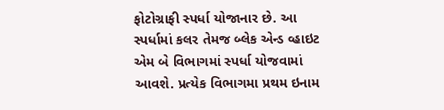ફોટોગ્રાફી સ્પર્ધા યોજાનાર છે. આ સ્પર્ધામાં કલર તેમજ બ્લેક એન્ડ વ્હાઇટ એમ બે વિભાગમાં સ્પર્ધા યોજવામાં આવશે. પ્રત્યેક વિભાગમા પ્રથમ ઇનામ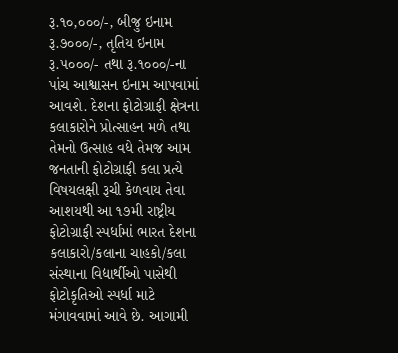રૂ.૧૦,૦૦૦/-, બીજુ ઇનામ રૂ.૭૦૦૦/-, તૃતિય ઇનામ રૂ.૫૦૦૦/- તથા રૂ.૧૦૦૦/-ના પાંચ આશ્વાસન ઇનામ આપવામાં આવશે. દેશના ફોટોગ્રાફી ક્ષેત્રના કલાકારોને પ્રોત્સાહન મળે તથા તેમનો ઉત્સાહ વધે તેમજ આમ જનતાની ફોટોગ્રાફી કલા પ્રત્યે વિષયલક્ષી રૂચી કેળવાય તેવા આશયથી આ ૧૭મી રાષ્ટ્રીય ફોટોગ્રાફી સ્પર્ધામાં ભારત દેશના કલાકારો/કલાના ચાહકો/કલા સંસ્થાના વિદ્યાર્થીઓ પાસેથી ફોટોકૃતિઓ સ્પર્ધા માટે મંગાવવામાં આવે છે. આગામી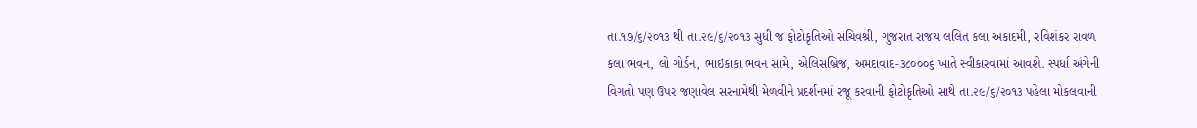તા.૧૭/૬/૨૦૧૩ થી તા.૨૯/૬/૨૦૧૩ સુધી જ ફોટોકૃતિઓ સચિવશ્રી, ગુજરાત રાજય લલિત કલા અકાદમી, રવિશંકર રાવળ કલા ભવન, લો ગોર્ડન, ભાઇકાકા ભવન સામે, એલિસબ્રિજ, અમદાવાદ-૩૮૦૦૦૬ ખાતે સ્વીકારવામાં આવશે. સ્પર્ધા અંગેની વિગતો પણ ઉપર જણાવેલ સરનામેથી મેળવીને પ્રદર્શનમાં રજૂ કરવાની ફોટોકૃતિઓ સાથે તા.૨૯/૬/૨૦૧૩ પહેલા મોકલવાની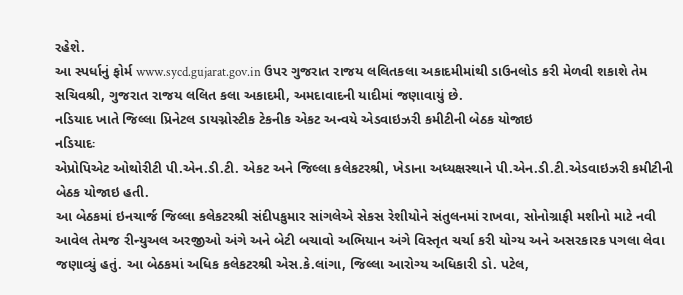રહેશે.
આ સ્પર્ધાનું ફોર્મ www.sycd.gujarat.gov.in ઉપર ગુજરાત રાજય લલિતકલા અકાદમીમાંથી ડાઉનલોડ કરી મેળવી શકાશે તેમ સચિવશ્રી, ગુજરાત રાજય લલિત કલા અકાદમી, અમદાવાદની યાદીમાં જણાવાયું છે.
નડિયાદ ખાતે જિલ્લા પ્રિનેટલ ડાયગ્નોસ્ટીક ટેકનીક એકટ અન્વયે એડવાઇઝરી કમીટીની બેઠક યોજાઇ
નડિયાદઃ
એપ્રોપિએટ ઓથોરીટી પી.એન.ડી.ટી. એકટ અને જિલ્લા કલેકટરશ્રી, ખેડાના અધ્યક્ષસ્થાને પી.એન.ડી.ટી.એડવાઇઝરી કમીટીની બેઠક યોજાઇ હતી.
આ બેઠકમાં ઇનચાર્જ જિલ્લા કલેકટરશ્રી સંદીપકુમાર સાંગલેએ સેકસ રેશીયોને સંતુલનમાં રાખવા, સોનોગ્રાફી મશીનો માટે નવી આવેલ તેમજ રીન્યુઅલ અરજીઓ અંગે અને બેટી બચાવો અભિયાન અંગે વિસ્તૃત ચર્ચા કરી યોગ્ય અને અસરકારક પગલા લેવા જણાવ્યું હતું. આ બેઠકમાં અધિક કલેકટરશ્રી એસ.કે.લાંગા, જિલ્લા આરોગ્ય અધિકારી ડો. પટેલ,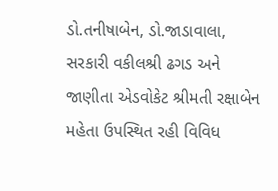ડો.તનીષાબેન, ડો.જાડાવાલા, સરકારી વકીલશ્રી ઢગડ અને જાણીતા એડવોકેટ શ્રીમતી રક્ષાબેન મહેતા ઉપસ્થિત રહી વિવિધ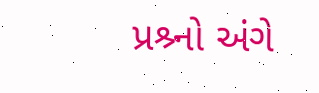પ્રશ્ર્નો અંગે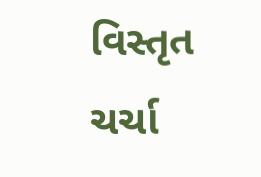વિસ્તૃત ચર્ચા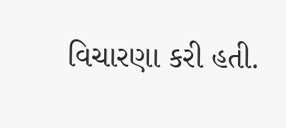વિચારણા કરી હતી.